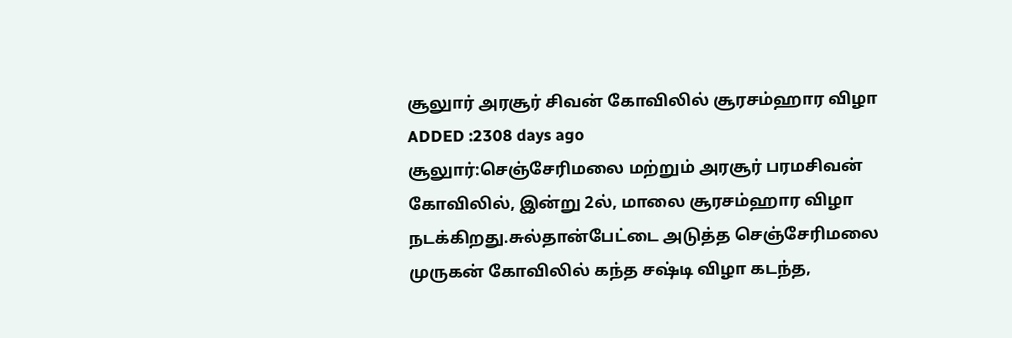சூலுார் அரசூர் சிவன் கோவிலில் சூரசம்ஹார விழா
ADDED :2308 days ago
சூலுார்:செஞ்சேரிமலை மற்றும் அரசூர் பரமசிவன் கோவிலில், இன்று 2ல், மாலை சூரசம்ஹார விழா நடக்கிறது.சுல்தான்பேட்டை அடுத்த செஞ்சேரிமலை முருகன் கோவிலில் கந்த சஷ்டி விழா கடந்த,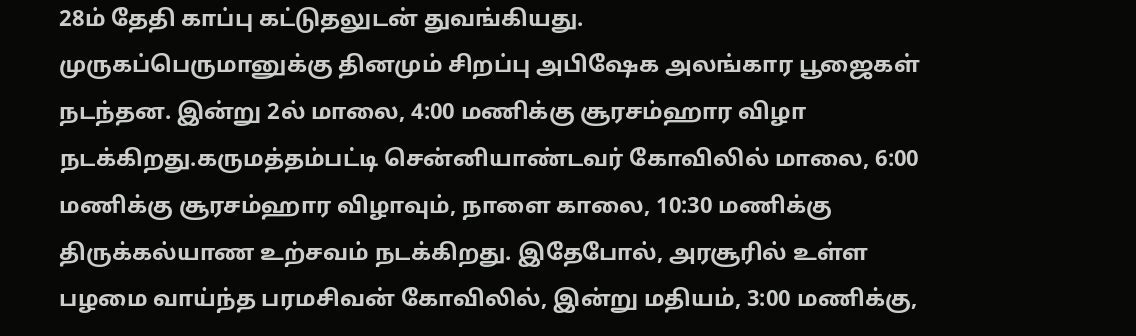28ம் தேதி காப்பு கட்டுதலுடன் துவங்கியது.
முருகப்பெருமானுக்கு தினமும் சிறப்பு அபிஷேக அலங்கார பூஜைகள் நடந்தன. இன்று 2ல் மாலை, 4:00 மணிக்கு சூரசம்ஹார விழா நடக்கிறது.கருமத்தம்பட்டி சென்னியாண்டவர் கோவிலில் மாலை, 6:00 மணிக்கு சூரசம்ஹார விழாவும், நாளை காலை, 10:30 மணிக்கு திருக்கல்யாண உற்சவம் நடக்கிறது. இதேபோல், அரசூரில் உள்ள பழமை வாய்ந்த பரமசிவன் கோவிலில், இன்று மதியம், 3:00 மணிக்கு,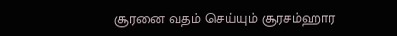சூரனை வதம் செய்யும் சூரசம்ஹார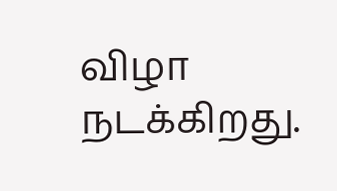விழா நடக்கிறது.